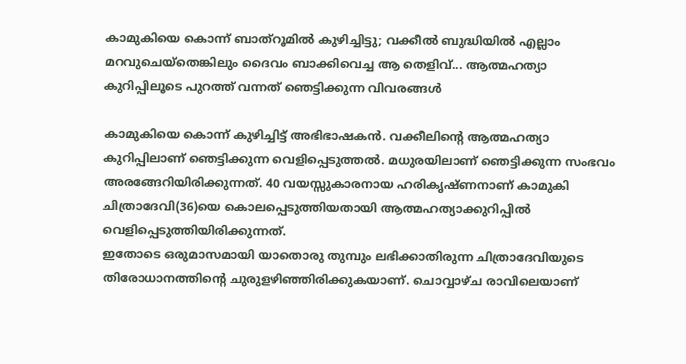കാമുകിയെ കൊന്ന് ബാത്റൂമിൽ കുഴിച്ചിട്ടു; വക്കീൽ ബുദ്ധിയിൽ എല്ലാം മറവുചെയ്തെങ്കിലും ദൈവം ബാക്കിവെച്ച ആ തെളിവ്... ആത്മഹത്യാ കുറിപ്പിലൂടെ പുറത്ത് വന്നത് ഞെട്ടിക്കുന്ന വിവരങ്ങൾ

കാമുകിയെ കൊന്ന് കുഴിച്ചിട്ട് അഭിഭാഷകൻ. വക്കീലിന്റെ ആത്മഹത്യാ കുറിപ്പിലാണ് ഞെട്ടിക്കുന്ന വെളിപ്പെടുത്തൽ. മധുരയിലാണ് ഞെട്ടിക്കുന്ന സംഭവം അരങ്ങേറിയിരിക്കുന്നത്. 40 വയസ്സുകാരനായ ഹരികൃഷ്ണനാണ് കാമുകി ചിത്രാദേവി(36)യെ കൊലപ്പെടുത്തിയതായി ആത്മഹത്യാക്കുറിപ്പിൽ വെളിപ്പെടുത്തിയിരിക്കുന്നത്.
ഇതോടെ ഒരുമാസമായി യാതൊരു തുമ്പും ലഭിക്കാതിരുന്ന ചിത്രാദേവിയുടെ തിരോധാനത്തിന്റെ ചുരുളഴിഞ്ഞിരിക്കുകയാണ്. ചൊവ്വാഴ്ച രാവിലെയാണ്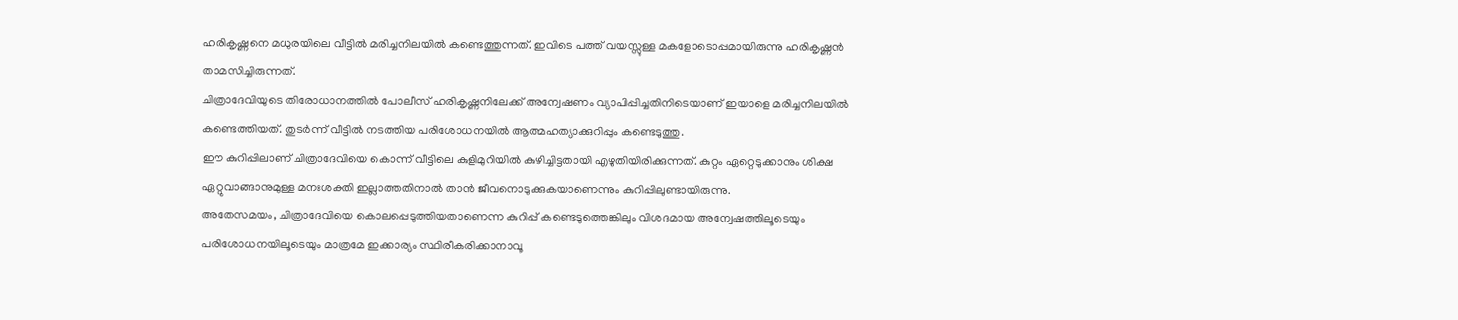ഹരികൃഷ്ണനെ മധുരയിലെ വീട്ടിൽ മരിച്ചനിലയിൽ കണ്ടെത്തുന്നത്. ഇവിടെ പത്ത് വയസ്സുള്ള മകളോടൊപ്പമായിരുന്നു ഹരികൃഷ്ണൻ താമസിച്ചിരുന്നത്.
ചിത്രാദേവിയുടെ തിരോധാനത്തിൽ പോലീസ് ഹരികൃഷ്ണനിലേക്ക് അന്വേഷണം വ്യാപിപ്പിച്ചതിനിടെയാണ് ഇയാളെ മരിച്ചനിലയിൽ കണ്ടെത്തിയത്. തുടർന്ന് വീട്ടിൽ നടത്തിയ പരിശോധനയിൽ ആത്മഹത്യാക്കുറിപ്പും കണ്ടെടുത്തു.
ഈ കുറിപ്പിലാണ് ചിത്രാദേവിയെ കൊന്ന് വീട്ടിലെ കുളിമുറിയിൽ കുഴിച്ചിട്ടതായി എഴുതിയിരിക്കുന്നത്. കുറ്റം ഏറ്റെടുക്കാനും ശിക്ഷ ഏറ്റുവാങ്ങാനുമുള്ള മനഃശക്തി ഇല്ലാത്തതിനാൽ താൻ ജീവനൊടുക്കുകയാണെന്നും കുറിപ്പിലുണ്ടായിരുന്നു.
അതേസമയം, ചിത്രാദേവിയെ കൊലപ്പെടുത്തിയതാണെന്ന കുറിപ്പ് കണ്ടെടുത്തെങ്കിലും വിശദമായ അന്വേഷത്തിലൂടെയും പരിശോധനയിലൂടെയും മാത്രമേ ഇക്കാര്യം സ്ഥിരീകരിക്കാനാവൂ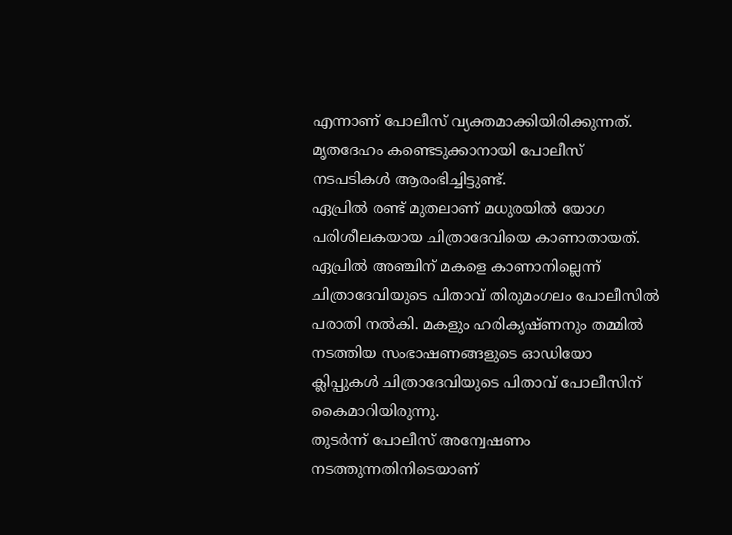എന്നാണ് പോലീസ് വ്യക്തമാക്കിയിരിക്കുന്നത്. മൃതദേഹം കണ്ടെടുക്കാനായി പോലീസ് നടപടികൾ ആരംഭിച്ചിട്ടുണ്ട്.
ഏപ്രിൽ രണ്ട് മുതലാണ് മധുരയിൽ യോഗ പരിശീലകയായ ചിത്രാദേവിയെ കാണാതായത്. ഏപ്രിൽ അഞ്ചിന് മകളെ കാണാനില്ലെന്ന് ചിത്രാദേവിയുടെ പിതാവ് തിരുമംഗലം പോലീസിൽ പരാതി നൽകി. മകളും ഹരികൃഷ്ണനും തമ്മിൽ നടത്തിയ സംഭാഷണങ്ങളുടെ ഓഡിയോ ക്ലിപ്പുകൾ ചിത്രാദേവിയുടെ പിതാവ് പോലീസിന് കൈമാറിയിരുന്നു.
തുടർന്ന് പോലീസ് അന്വേഷണം നടത്തുന്നതിനിടെയാണ്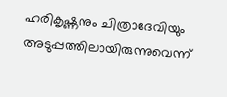ഹരികൃഷ്ണനും ചിത്രാദേവിയും അടുപ്പത്തിലായിരുന്നുവെന്ന്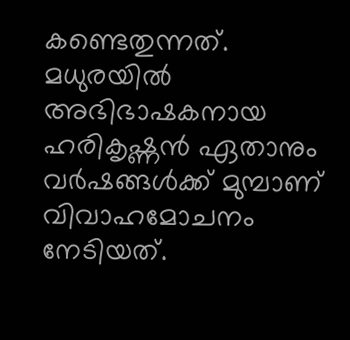കണ്ടെതുന്നത്. മധുരയിൽ അഭിഭാഷകനായ ഹരികൃഷ്ണൻ ഏതാനും വർഷങ്ങൾക്ക് മുമ്പാണ് വിവാഹമോചനം നേടിയത്.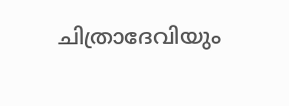ചിത്രാദേവിയും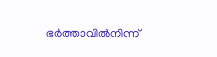ഭർത്താവിൽനിന്ന്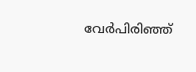വേർപിരിഞ്ഞ്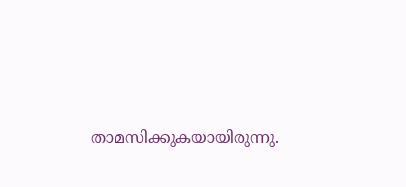താമസിക്കുകയായിരുന്നു.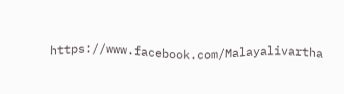https://www.facebook.com/Malayalivartha